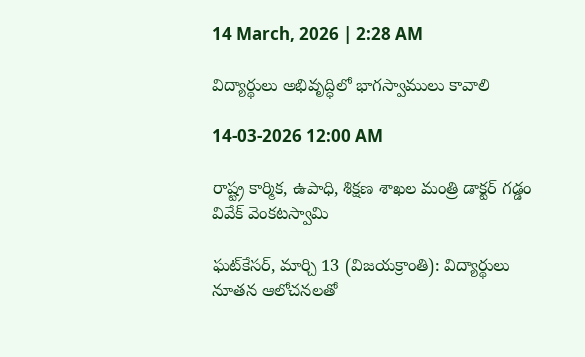14 March, 2026 | 2:28 AM

విద్యార్థులు అభివృద్ధిలో భాగస్వాములు కావాలి

14-03-2026 12:00 AM

రాష్ట్ర కార్మిక, ఉపాధి, శిక్షణ శాఖల మంత్రి డాక్టర్ గడ్డం వివేక్ వెంకటస్వామి

ఘట్‌కేసర్, మార్చి 13 (విజయక్రాంతి): విద్యార్థులు నూతన ఆలోచనలతో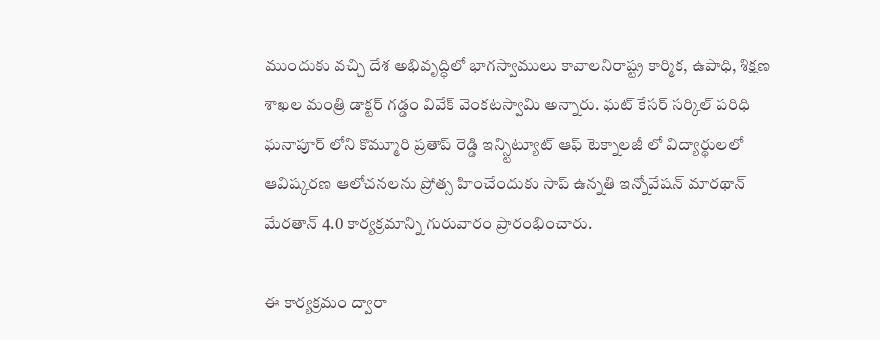ముందుకు వచ్చి దేశ అభివృద్ధిలో భాగస్వాములు కావాలనిరాష్ట్ర కార్మిక, ఉపాధి, శిక్షణ శాఖల మంత్రి డాక్టర్ గడ్డం వివేక్ వెంకటస్వామి అన్నారు. ఘట్ కేసర్ సర్కిల్ పరిధి ఘనాపూర్ లోని కొమ్మూరి ప్రతాప్ రెడ్డి ఇన్స్టిట్యూట్ ఆఫ్ టెక్నాలజీ లో విద్యార్థులలో ఆవిష్కరణ ఆలోచనలను ప్రోత్స హించేందుకు సాప్ ఉన్నతి ఇన్నోవేషన్ మారథాన్ మేరతాన్ 4.0 కార్యక్రమాన్ని గురువారం ప్రారంభించారు.

ఈ కార్యక్రమం ద్వారా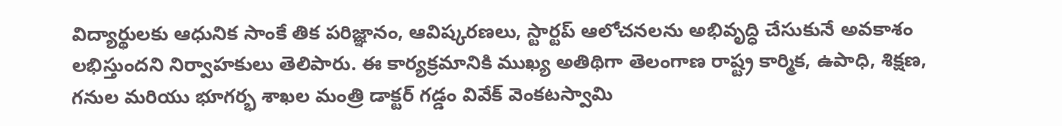విద్యార్థులకు ఆధునిక సాంకే తిక పరిజ్ఞానం, ఆవిష్కరణలు, స్టార్టప్ ఆలోచనలను అభివృద్ధి చేసుకునే అవకాశం లభిస్తుందని నిర్వాహకులు తెలిపారు. ఈ కార్యక్రమానికి ముఖ్య అతిథిగా తెలంగాణ రాష్ట్ర కార్మిక, ఉపాధి, శిక్షణ, గనుల మరియు భూగర్భ శాఖల మంత్రి డాక్టర్ గడ్డం వివేక్ వెంకటస్వామి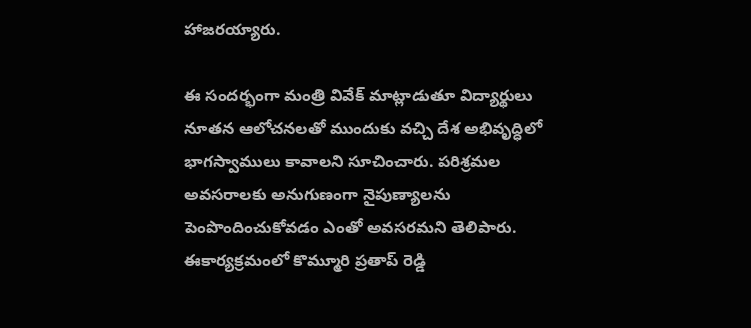హాజరయ్యారు.

ఈ సందర్భంగా మంత్రి వివేక్ మాట్లాడుతూ విద్యార్థులు నూతన ఆలోచనలతో ముందుకు వచ్చి దేశ అభివృద్ధిలో భాగస్వాములు కావాలని సూచించారు. పరిశ్రమల అవసరాలకు అనుగుణంగా నైపుణ్యాలను పెంపొందించుకోవడం ఎంతో అవసరమని తెలిపారు. ఈకార్యక్రమంలో కొమ్మూరి ప్రతాప్ రెడ్డి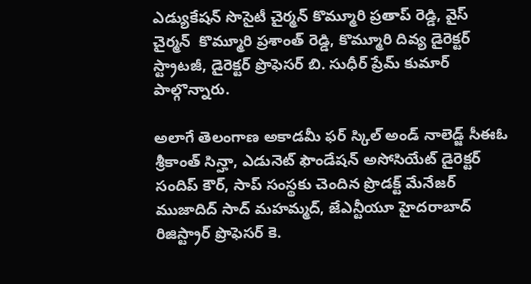ఎడ్యుకేషన్ సొసైటీ చైర్మన్ కొమ్మూరి ప్రతాప్ రెడ్డి, వైస్ చైర్మన్  కొమ్మూరి ప్రశాంత్ రెడ్డి, కొమ్మూరి దివ్య డైరెక్టర్ స్ట్రాటజీ, డైరెక్టర్ ప్రొఫెసర్ బి. సుధీర్ ప్రేమ్ కుమార్ పాల్గొన్నారు.

అలాగే తెలంగాణ అకాడమీ ఫర్ స్కిల్ అండ్ నాలెడ్జ్ సీఈఓ శ్రీకాంత్ సిన్హా, ఎడునెట్ ఫౌండేషన్ అసోసియేట్ డైరెక్టర్ సందిప్ కౌర్, సాప్ సంస్థకు చెందిన ప్రొడక్ట్ మేనేజర్ ముజాదిద్ సాద్ మహమ్మద్, జేఎన్టీయూ హైదరాబాద్ రిజిస్ట్రార్ ప్రొఫెసర్ కె.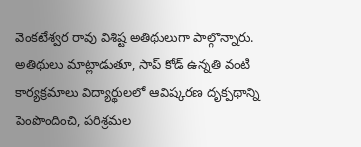వెంకటేశ్వర రావు విశిష్ట అతిథులుగా పాల్గొన్నారు. అతిథులు మాట్లాడుతూ, సాప్ కోడ్ ఉన్నతి వంటి కార్యక్రమాలు విద్యార్థులలో ఆవిష్కరణ దృక్పథాన్ని పెంపొందించి, పరిశ్రమల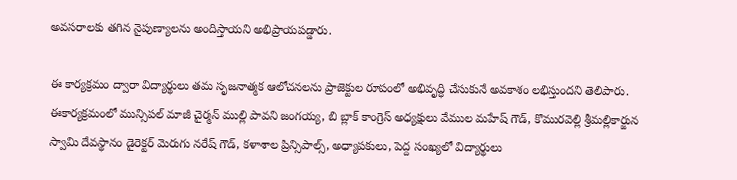అవసరాలకు తగిన నైపుణ్యాలను అందిస్తాయని అభిప్రాయపడ్డారు.

ఈ కార్యక్రమం ద్వారా విద్యార్థులు తమ సృజనాత్మక ఆలోచనలను ప్రాజెక్టుల రూపంలో అభివృద్ధి చేసుకునే అవకాశం లభిస్తుందని తెలిపారు. ఈకార్యక్రమంలో మున్సిపల్ మాజీ చైర్మన్ ముల్లి పావని జంగయ్య, బి బ్లాక్ కాంగ్రెస్ అధ్యక్షులు వేముల మహేష్ గౌడ్, కొమురవెల్లి శ్రీమల్లికార్జున స్వామి దేవస్థానం డైరెక్టర్ మెరుగు నరేష్ గౌడ్, కళాశాల ప్రిన్సిపాల్స్, అధ్యాపకులు, పెద్ద సంఖ్యలో విద్యార్థులు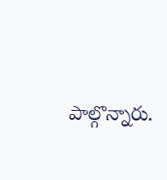పాల్గొన్నారు.